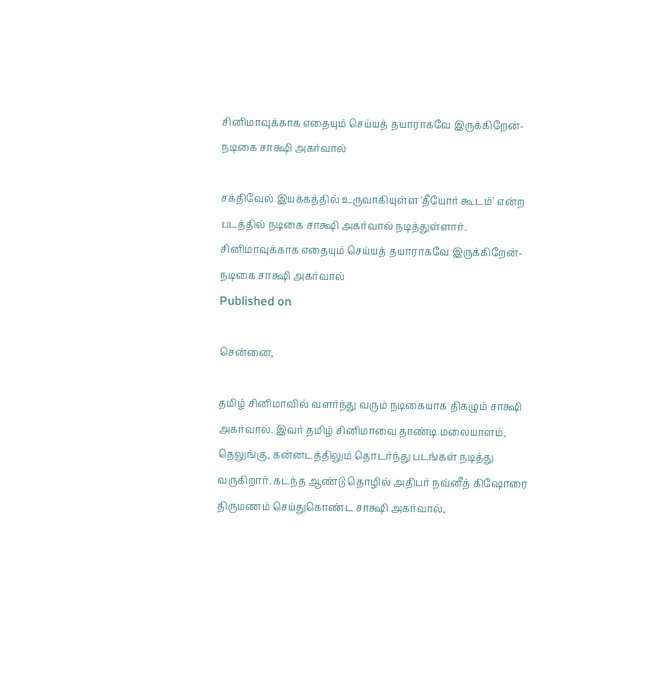சினிமாவுக்காக எதையும் செய்யத் தயாராகவே இருக்கிறேன்- நடிகை சாக்ஷி அகர்வால்

சக்திவேல் இயக்கத்தில் உருவாகியுள்ள 'தீயோர் கூடம்' என்ற படத்தில் நடிகை சாக்ஷி அகர்வால் நடித்துள்ளார்.
சினிமாவுக்காக எதையும் செய்யத் தயாராகவே இருக்கிறேன்- நடிகை சாக்ஷி அகர்வால்
Published on

சென்னை,

தமிழ் சினிமாவில் வளர்ந்து வரும் நடிகையாக திகழும் சாக்ஷி அகர்வால். இவர் தமிழ் சினிமாவை தாண்டி மலையாளம், தெலுங்கு, கன்னடத்திலும் தொடர்ந்து படங்கள் நடித்து வருகிறார். கடந்த ஆண்டு தொழில் அதிபர் நவ்னீத் கிஷோரை திருமணம் செய்துகொண்ட சாக்ஷி அகர்வால்,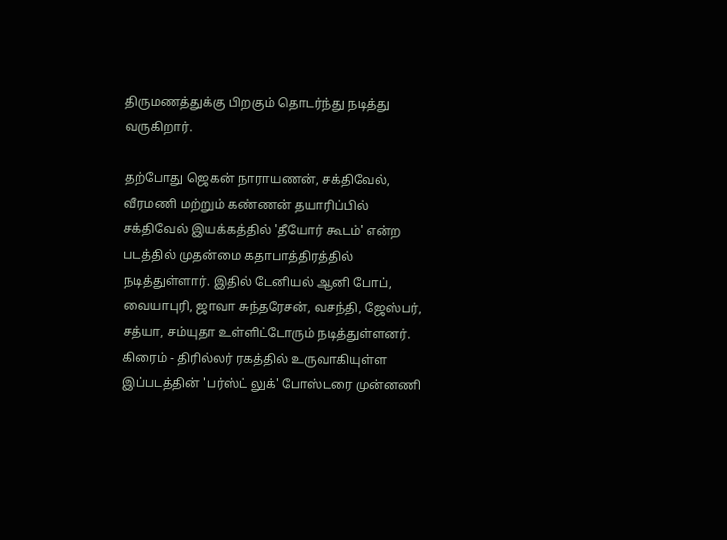திருமணத்துக்கு பிறகும் தொடர்ந்து நடித்து வருகிறார்.

தற்போது ஜெகன் நாராயணன், சக்திவேல், வீரமணி மற்றும் கண்ணன் தயாரிப்பில் சக்திவேல் இயக்கத்தில் 'தீயோர் கூடம்' என்ற படத்தில் முதன்மை கதாபாத்திரத்தில் நடித்துள்ளார். இதில் டேனியல் ஆனி போப், வையாபுரி, ஜாவா சுந்தரேசன், வசந்தி, ஜேஸ்பர், சத்யா, சம்யுதா உள்ளிட்டோரும் நடித்துள்ளனர். கிரைம் - திரில்லர் ரகத்தில் உருவாகியுள்ள இப்படத்தின் 'பர்ஸ்ட் லுக்' போஸ்டரை முன்னணி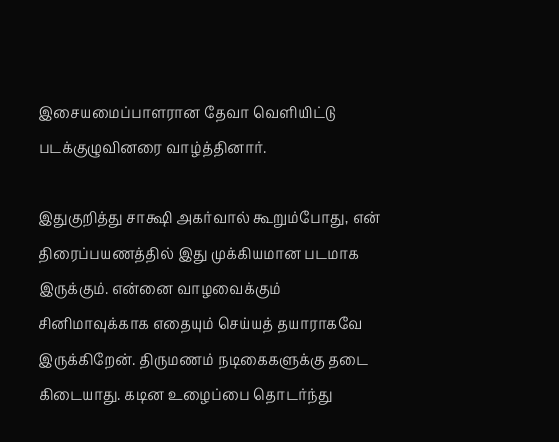இசையமைப்பாளரான தேவா வெளியிட்டு படக்குழுவினரை வாழ்த்தினார்.

இதுகுறித்து சாக்ஷி அகர்வால் கூறும்போது, என் திரைப்பயணத்தில் இது முக்கியமான படமாக இருக்கும். என்னை வாழவைக்கும் சினிமாவுக்காக எதையும் செய்யத் தயாராகவே இருக்கிறேன். திருமணம் நடிகைகளுக்கு தடை கிடையாது. கடின உழைப்பை தொடர்ந்து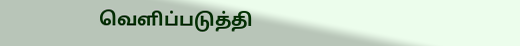வெளிப்படுத்தி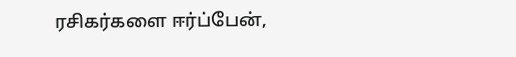ரசிகர்களை ஈர்ப்பேன்,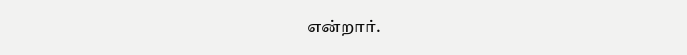என்றார்.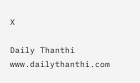X

Daily Thanthi
www.dailythanthi.com